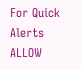For Quick Alerts
ALLOW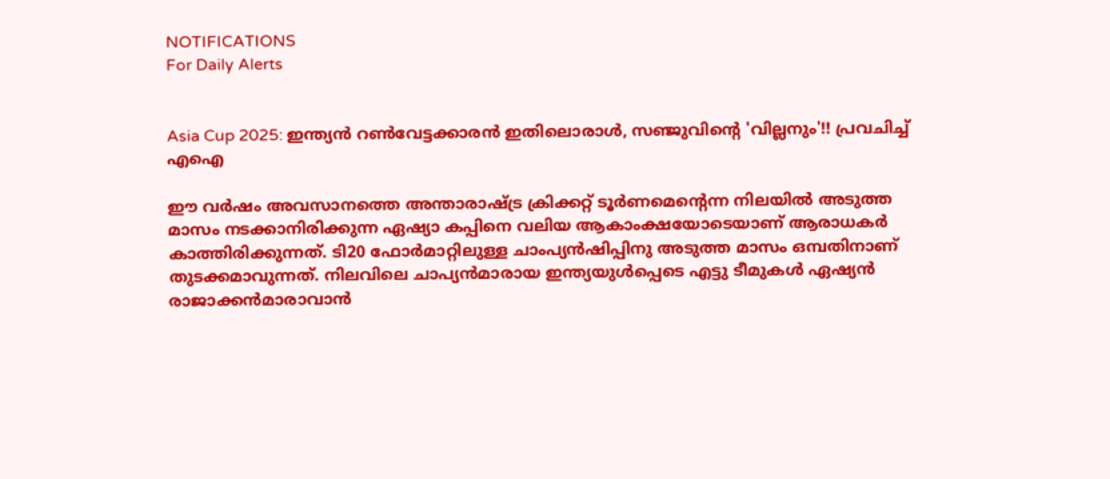NOTIFICATIONS
For Daily Alerts


Asia Cup 2025: ഇന്ത്യന്‍ റണ്‍വേട്ടക്കാരന്‍ ഇതിലൊരാള്‍, സഞ്ജുവിന്റെ 'വില്ലനും'!! പ്രവചിച്ച് എഐ

ഈ വര്‍ഷം അവസാനത്തെ അന്താരാഷ്ട്ര ക്രിക്കറ്റ് ടൂര്‍ണമെന്റെന്ന നിലയില്‍ അടുത്ത മാസം നടക്കാനിരിക്കുന്ന ഏഷ്യാ കപ്പിനെ വലിയ ആകാംക്ഷയോടെയാണ് ആരാധകര്‍ കാത്തിരിക്കുന്നത്. ടി20 ഫോര്‍മാറ്റിലുള്ള ചാംപ്യന്‍ഷിപ്പിനു അടുത്ത മാസം ഒമ്പതിനാണ് തുടക്കമാവുന്നത്. നിലവിലെ ചാപ്യന്‍മാരായ ഇന്ത്യയുള്‍പ്പെടെ എട്ടു ടീമുകള്‍ ഏഷ്യന്‍ രാജാക്കന്‍മാരാവാന്‍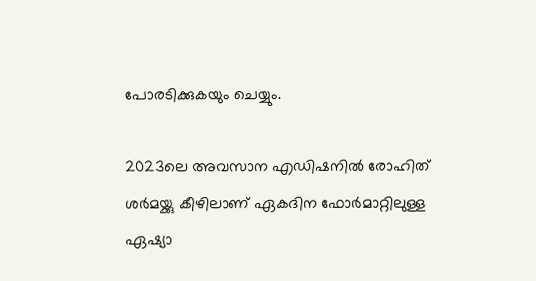പോരടിക്കുകയും ചെയ്യും.

2023ലെ അവസാന എഡിഷനില്‍ രോഹിത് ശര്‍മയ്ക്കു കീഴിലാണ് ഏകദിന ഫോര്‍മാറ്റിലുള്ള ഏഷ്യാ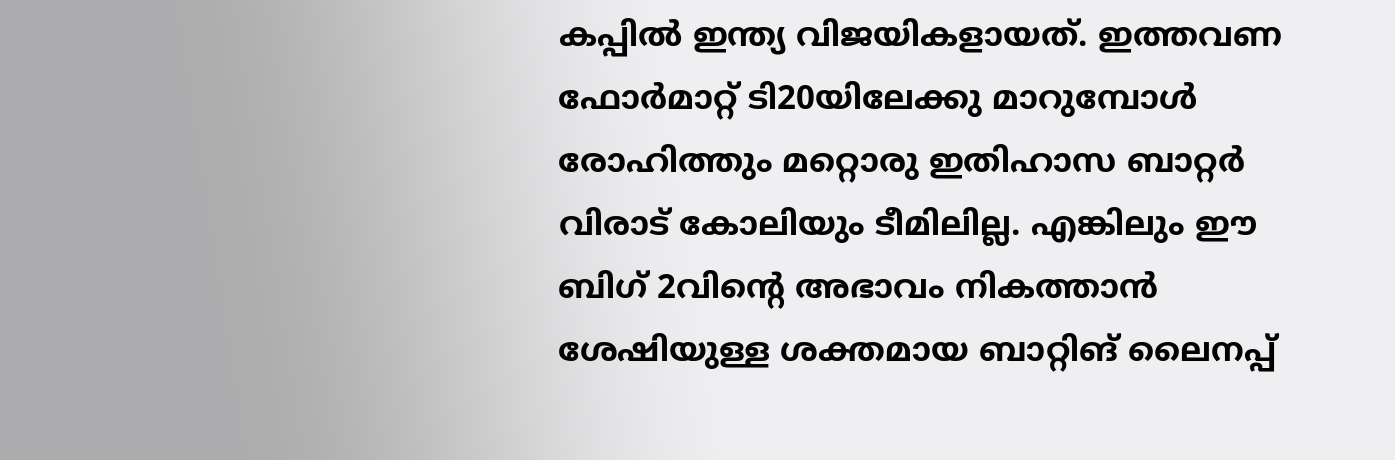കപ്പില്‍ ഇന്ത്യ വിജയികളായത്. ഇത്തവണ ഫോര്‍മാറ്റ് ടി20യിലേക്കു മാറുമ്പോള്‍ രോഹിത്തും മറ്റൊരു ഇതിഹാസ ബാറ്റര്‍ വിരാട് കോലിയും ടീമിലില്ല. എങ്കിലും ഈ ബിഗ് 2വിന്റെ അഭാവം നികത്താന്‍ ശേഷിയുള്ള ശക്തമായ ബാറ്റിങ് ലൈനപ്പ്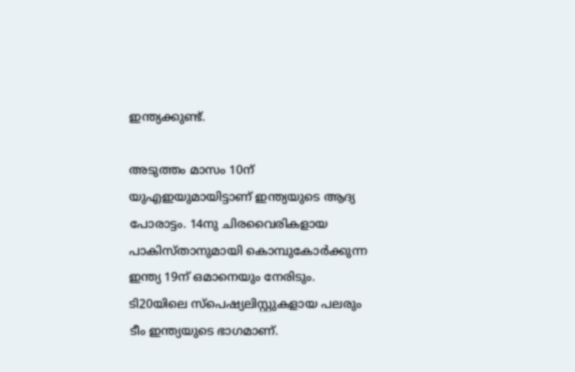ഇന്ത്യക്കുണ്ട്.

അടുത്തം മാസം 10ന് യുഎഇയുമായിട്ടാണ് ഇന്ത്യയുടെ ആദ്യ പോരാട്ടം. 14നു ചിരവൈരികളായ പാകിസ്താനുമായി കൊമ്പുകോര്‍ക്കുന്ന ഇന്ത്യ 19ന് ഒമാനെയും നേരിടും. ടി20യിലെ സ്‌പെഷ്യലിസ്റ്റുകളായ പലരും ടീം ഇന്ത്യയുടെ ഭാഗമാണ്.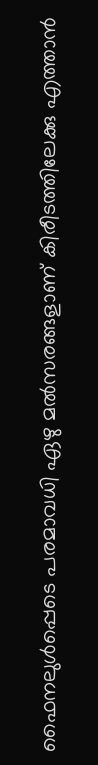ഫൈനലുള്‍പ്പെടെ പരമാവധി ഏഴു മല്‍സരങ്ങളാണ് കിരീടത്തിലേക്കു എത്താന്‍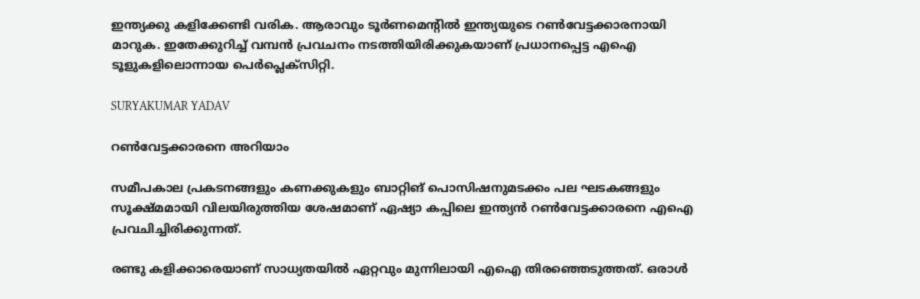ഇന്ത്യക്കു കളിക്കേണ്ടി വരിക. ആരാവും ടൂര്‍ണമെന്റില്‍ ഇന്ത്യയുടെ റണ്‍വേട്ടക്കാരനായി മാറുക. ഇതേക്കുറിച്ച് വമ്പന്‍ പ്രവചനം നടത്തിയിരിക്കുകയാണ് പ്രധാനപ്പെട്ട എഐ ടൂളുകളിലൊന്നായ പെര്‍പ്ലെക്‌സിറ്റി.

SURYAKUMAR YADAV

റണ്‍വേട്ടക്കാരനെ അറിയാം

സമീപകാല പ്രകടനങ്ങളും കണക്കുകളും ബാറ്റിങ് പൊസിഷനുമടക്കം പല ഘടകങ്ങളും സൂക്ഷ്മമായി വിലയിരുത്തിയ ശേഷമാണ് ഏഷ്യാ കപ്പിലെ ഇന്ത്യന്‍ റണ്‍വേട്ടക്കാരനെ എഐ പ്രവചിച്ചിരിക്കുന്നത്.

രണ്ടു കളിക്കാരെയാണ് സാധ്യതയില്‍ ഏറ്റവും മുന്നിലായി എഐ തിരഞ്ഞെടുത്തത്. ഒരാള്‍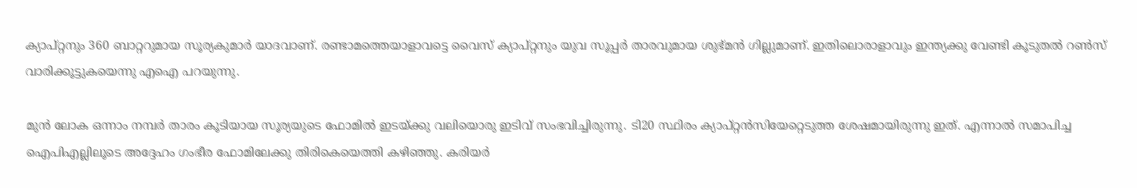ക്യാപ്റ്റനും 360 ബാറ്ററുമായ സൂര്യകുമാര്‍ യാദവാണ്. രണ്ടാമത്തെയാളാവട്ടെ വൈസ് ക്യാപ്റ്റനും യുവ സൂപ്പര്‍ താരവുമായ ശുഭ്മന്‍ ഗില്ലുമാണ്. ഇതിലൊരാളാവും ഇന്ത്യക്കു വേണ്ടി കൂടുതല്‍ റണ്‍സ് വാരിക്കൂട്ടുകയെന്നു എഐ പറയുന്നു.

മുന്‍ ലോക ഒന്നാം നമ്പര്‍ താരം കൂടിയായ സൂര്യയുടെ ഫോമില്‍ ഇടയ്ക്കു വലിയൊരു ഇടിവ് സംഭവിച്ചിരുന്നു. ടി20 സ്ഥിരം ക്യാപ്റ്റന്‍സിയേറ്റെടുത്ത ശേഷമായിരുന്നു ഇത്. എന്നാല്‍ സമാപിച്ച ഐപിഎല്ലിലൂടെ അദ്ദേഹം ഗംഭീര ഫോമിലേക്കു തിരികെയെത്തി കഴിഞ്ഞു. കരിയര്‍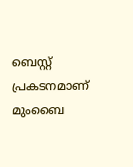ബെസ്റ്റ് പ്രകടനമാണ് മുംബൈ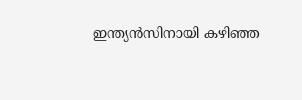ഇന്ത്യന്‍സിനായി കഴിഞ്ഞ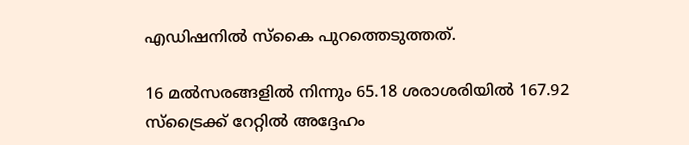എഡിഷനില്‍ സ്‌കൈ പുറത്തെടുത്തത്.

16 മല്‍സരങ്ങളില്‍ നിന്നും 65.18 ശരാശരിയില്‍ 167.92 സ്‌ട്രൈക്ക് റേറ്റില്‍ അദ്ദേഹം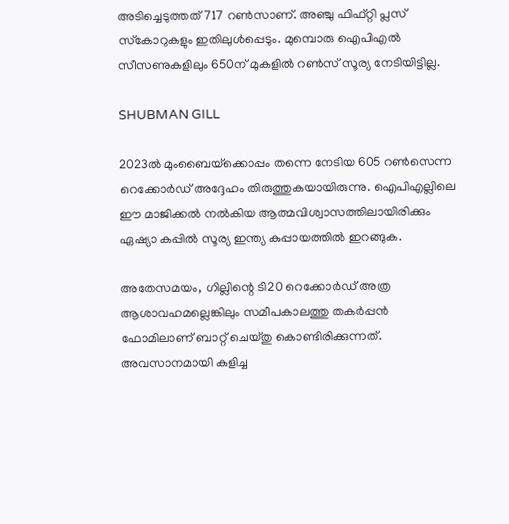അടിച്ചെടുത്തത് 717 റണ്‍സാണ്. അഞ്ചു ഫിഫ്റ്റി പ്ലസ് സ്‌കോറുകളും ഇതിലുള്‍പ്പെടും. മുമ്പൊരു ഐപിഎല്‍ സീസണുകളിലും 650ന് മുകളില്‍ റണ്‍സ് സൂര്യ നേടിയിട്ടില്ല.

SHUBMAN GILL

2023ല്‍ മുംബൈയ്‌ക്കൊപ്പം തന്നെ നേടിയ 605 റണ്‍സെന്ന റെക്കോര്‍ഡ് അദ്ദേഹം തിരുത്തുകയായിരുന്നു. ഐപിഎല്ലിലെ ഈ മാജിക്കല്‍ നല്‍കിയ ആത്മവിശ്വാസത്തിലായിരിക്കും ഏഷ്യാ കപ്പില്‍ സൂര്യ ഇന്ത്യ കുപ്പായത്തില്‍ ഇറങ്ങുക.

അതേസമയം, ഗില്ലിന്റെ ടി20 റെക്കോര്‍ഡ് അത്ര ആശാവഹമല്ലെങ്കിലും സമീപകാലത്തു തകര്‍പ്പന്‍ ഫോമിലാണ് ബാറ്റ് ചെയ്തു കൊണ്ടിരിക്കുന്നത്. അവസാനമായി കളിച്ച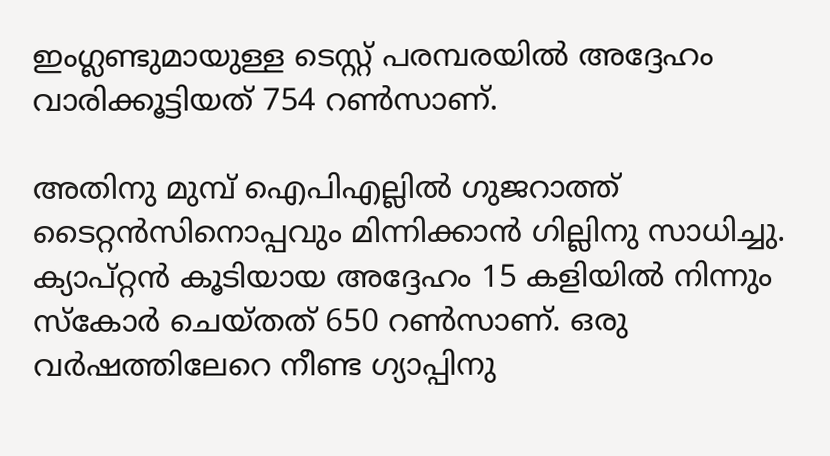ഇംഗ്ലണ്ടുമായുള്ള ടെസ്റ്റ് പരമ്പരയില്‍ അദ്ദേഹം വാരിക്കൂട്ടിയത് 754 റണ്‍സാണ്.

അതിനു മുമ്പ് ഐപിഎല്ലില്‍ ഗുജറാത്ത് ടൈറ്റന്‍സിനൊപ്പവും മിന്നിക്കാന്‍ ഗില്ലിനു സാധിച്ചു. ക്യാപ്റ്റന്‍ കൂടിയായ അദ്ദേഹം 15 കളിയില്‍ നിന്നും സ്‌കോര്‍ ചെയ്തത് 650 റണ്‍സാണ്. ഒരു വര്‍ഷത്തിലേറെ നീണ്ട ഗ്യാപ്പിനു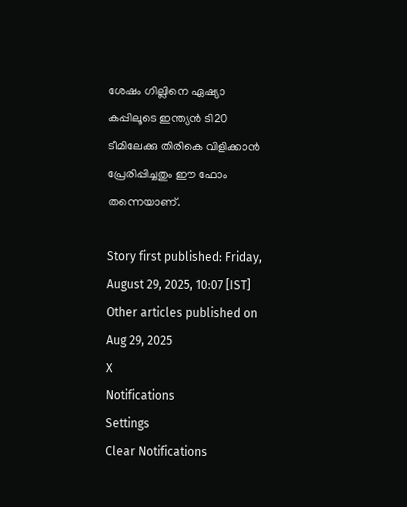ശേഷം ഗില്ലിനെ ഏഷ്യാ കപ്പിലൂടെ ഇന്ത്യന്‍ ടി20 ടീമിലേക്കു തിരികെ വിളിക്കാന്‍ പ്രേരിപ്പിച്ചതും ഈ ഫോം തന്നെയാണ്.

Story first published: Friday, August 29, 2025, 10:07 [IST]
Other articles published on Aug 29, 2025
X
Notifications
Settings
Clear Notifications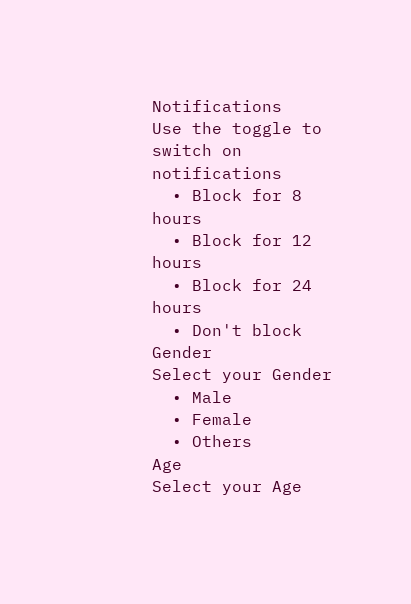Notifications
Use the toggle to switch on notifications
  • Block for 8 hours
  • Block for 12 hours
  • Block for 24 hours
  • Don't block
Gender
Select your Gender
  • Male
  • Female
  • Others
Age
Select your Age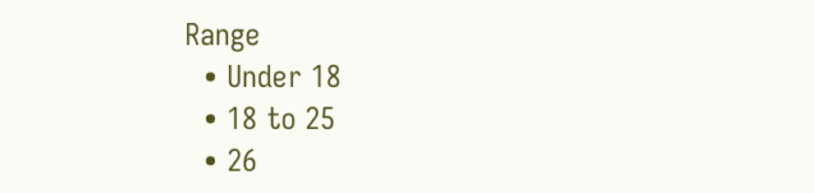Range
  • Under 18
  • 18 to 25
  • 26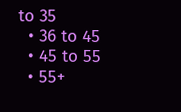to 35
  • 36 to 45
  • 45 to 55
  • 55+